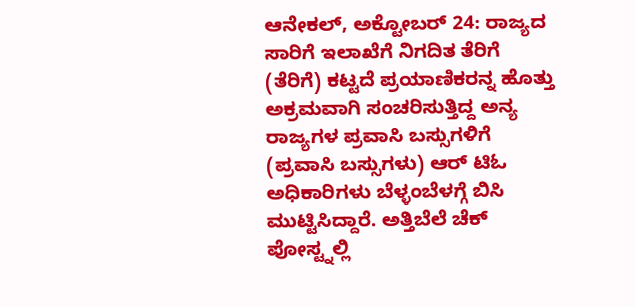ಆನೇಕಲ್, ಅಕ್ಟೋಬರ್ 24: ರಾಜ್ಯದ ಸಾರಿಗೆ ಇಲಾಖೆಗೆ ನಿಗದಿತ ತೆರಿಗೆ (ತೆರಿಗೆ) ಕಟ್ಟದೆ ಪ್ರಯಾಣಿಕರನ್ನ ಹೊತ್ತು ಅಕ್ರಮವಾಗಿ ಸಂಚರಿಸುತ್ತಿದ್ದ ಅನ್ಯ ರಾಜ್ಯಗಳ ಪ್ರವಾಸಿ ಬಸ್ಸುಗಳಿಗೆ (ಪ್ರವಾಸಿ ಬಸ್ಸುಗಳು) ಆರ್ ಟಿಓ ಅಧಿಕಾರಿಗಳು ಬೆಳ್ಳಂಬೆಳಗ್ಗೆ ಬಿಸಿ ಮುಟ್ಟಿಸಿದ್ದಾರೆ. ಅತ್ತಿಬೆಲೆ ಚೆಕ್ ಪೋಸ್ಟ್ನಲ್ಲಿ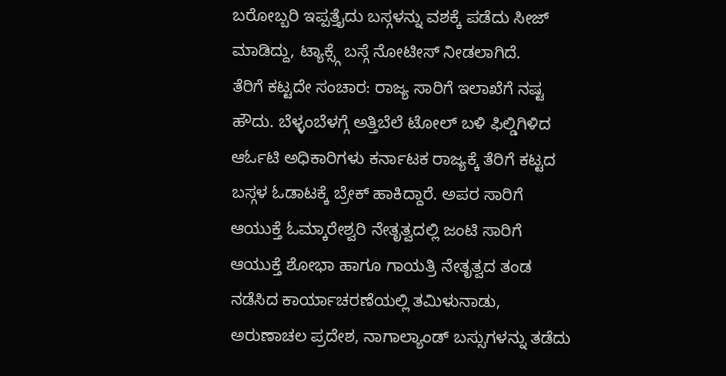ಬರೋಬ್ಬರಿ ಇಪ್ಪತ್ತೈದು ಬಸ್ಗಳನ್ನು ವಶಕ್ಕೆ ಪಡೆದು ಸೀಜ್ ಮಾಡಿದ್ದು, ಟ್ಯಾಕ್ಸ್ಗೆ ಬಸ್ಗೆ ನೋಟೀಸ್ ನೀಡಲಾಗಿದೆ.
ತೆರಿಗೆ ಕಟ್ಟದೇ ಸಂಚಾರ: ರಾಜ್ಯ ಸಾರಿಗೆ ಇಲಾಖೆಗೆ ನಷ್ಟ
ಹೌದು. ಬೆಳ್ಳಂಬೆಳಗ್ಗೆ ಅತ್ತಿಬೆಲೆ ಟೋಲ್ ಬಳಿ ಫಿಲ್ಡಿಗಿಳಿದ ಆರ್ಓಟಿ ಅಧಿಕಾರಿಗಳು ಕರ್ನಾಟಕ ರಾಜ್ಯಕ್ಕೆ ತೆರಿಗೆ ಕಟ್ಟದ ಬಸ್ಗಳ ಓಡಾಟಕ್ಕೆ ಬ್ರೇಕ್ ಹಾಕಿದ್ದಾರೆ. ಅಪರ ಸಾರಿಗೆ ಆಯುಕ್ತೆ ಓಮ್ಕಾರೇಶ್ವರಿ ನೇತೃತ್ವದಲ್ಲಿ ಜಂಟಿ ಸಾರಿಗೆ ಆಯುಕ್ತೆ ಶೋಭಾ ಹಾಗೂ ಗಾಯತ್ರಿ ನೇತೃತ್ವದ ತಂಡ ನಡೆಸಿದ ಕಾರ್ಯಾಚರಣೆಯಲ್ಲಿ ತಮಿಳುನಾಡು, ಅರುಣಾಚಲ ಪ್ರದೇಶ, ನಾಗಾಲ್ಯಾಂಡ್ ಬಸ್ಸುಗಳನ್ನು ತಡೆದು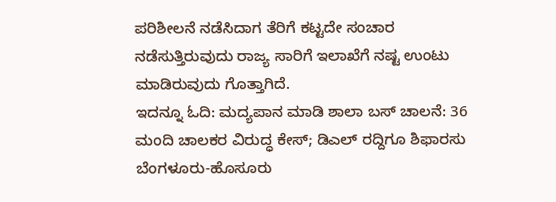ಪರಿಶೀಲನೆ ನಡೆಸಿದಾಗ ತೆರಿಗೆ ಕಟ್ಟದೇ ಸಂಚಾರ ನಡೆಸುತ್ತಿರುವುದು ರಾಜ್ಯ ಸಾರಿಗೆ ಇಲಾಖೆಗೆ ನಷ್ಟ ಉಂಟು ಮಾಡಿರುವುದು ಗೊತ್ತಾಗಿದೆ.
ಇದನ್ನೂ ಓದಿ: ಮದ್ಯಪಾನ ಮಾಡಿ ಶಾಲಾ ಬಸ್ ಚಾಲನೆ: 36 ಮಂದಿ ಚಾಲಕರ ವಿರುದ್ಧ ಕೇಸ್; ಡಿಎಲ್ ರದ್ದಿಗೂ ಶಿಫಾರಸು
ಬೆಂಗಳೂರು-ಹೊಸೂರು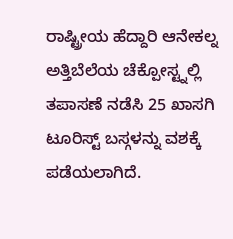ರಾಷ್ಟ್ರೀಯ ಹೆದ್ದಾರಿ ಆನೇಕಲ್ನ ಅತ್ತಿಬೆಲೆಯ ಚೆಕ್ಪೋಸ್ಟ್ನಲ್ಲಿ ತಪಾಸಣೆ ನಡೆಸಿ 25 ಖಾಸಗಿ ಟೂರಿಸ್ಟ್ ಬಸ್ಗಳನ್ನು ವಶಕ್ಕೆ ಪಡೆಯಲಾಗಿದೆ.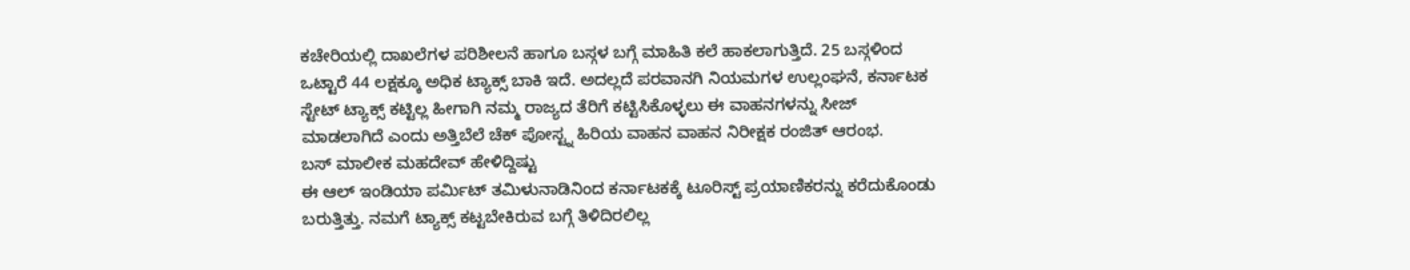ಕಚೇರಿಯಲ್ಲಿ ದಾಖಲೆಗಳ ಪರಿಶೀಲನೆ ಹಾಗೂ ಬಸ್ಗಳ ಬಗ್ಗೆ ಮಾಹಿತಿ ಕಲೆ ಹಾಕಲಾಗುತ್ತಿದೆ. 25 ಬಸ್ಗಳಿಂದ ಒಟ್ಟಾರೆ 44 ಲಕ್ಷಕ್ಕೂ ಅಧಿಕ ಟ್ಯಾಕ್ಸ್ ಬಾಕಿ ಇದೆ. ಅದಲ್ಲದೆ ಪರವಾನಗಿ ನಿಯಮಗಳ ಉಲ್ಲಂಘನೆ, ಕರ್ನಾಟಕ ಸ್ಟೇಟ್ ಟ್ಯಾಕ್ಸ್ ಕಟ್ಟಿಲ್ಲ ಹೀಗಾಗಿ ನಮ್ಮ ರಾಜ್ಯದ ತೆರಿಗೆ ಕಟ್ಟಿಸಿಕೊಳ್ಳಲು ಈ ವಾಹನಗಳನ್ನು ಸೀಜ್ ಮಾಡಲಾಗಿದೆ ಎಂದು ಅತ್ತಿಬೆಲೆ ಚೆಕ್ ಪೋಸ್ಟ್ನ ಹಿರಿಯ ವಾಹನ ವಾಹನ ನಿರೀಕ್ಷಕ ರಂಜಿತ್ ಆರಂಭ.
ಬಸ್ ಮಾಲೀಕ ಮಹದೇವ್ ಹೇಳಿದ್ದಿಷ್ಟು
ಈ ಆಲ್ ಇಂಡಿಯಾ ಪರ್ಮಿಟ್ ತಮಿಳುನಾಡಿನಿಂದ ಕರ್ನಾಟಕಕ್ಕೆ ಟೂರಿಸ್ಟ್ ಪ್ರಯಾಣಿಕರನ್ನು ಕರೆದುಕೊಂಡು ಬರುತ್ತಿತ್ತು. ನಮಗೆ ಟ್ಯಾಕ್ಸ್ ಕಟ್ಟಬೇಕಿರುವ ಬಗ್ಗೆ ತಿಳಿದಿರಲಿಲ್ಲ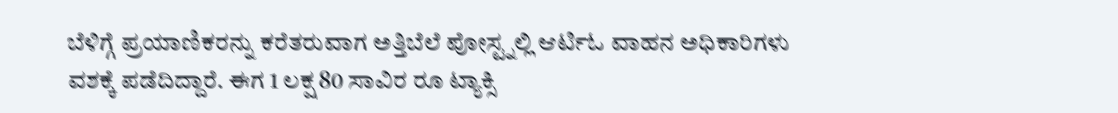ಬೆಳಿಗ್ಗೆ ಪ್ರಯಾಣಿಕರನ್ನು ಕರೆತರುವಾಗ ಅತ್ತಿಬೆಲೆ ಪೋಸ್ಟ್ನಲ್ಲಿ ಆರ್ಟಿಓ ವಾಹನ ಅಧಿಕಾರಿಗಳು ವಶಕ್ಕೆ ಪಡೆದಿದ್ದಾರೆ. ಈಗ 1 ಲಕ್ಷ 80 ಸಾವಿರ ರೂ ಟ್ಯಾಕ್ಸಿ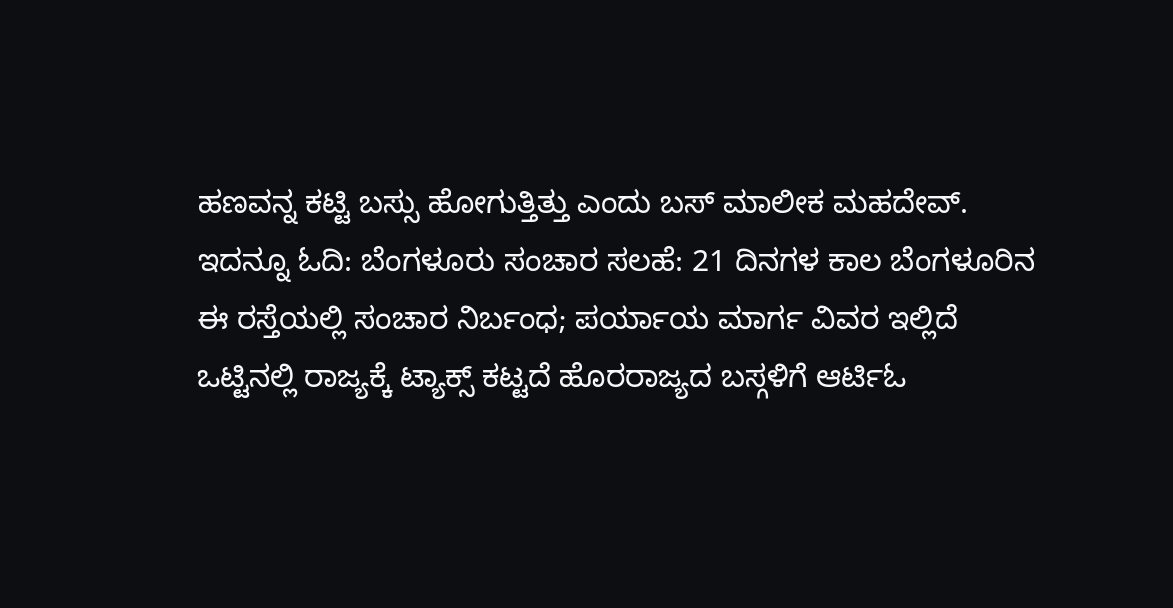ಹಣವನ್ನ ಕಟ್ಟಿ ಬಸ್ಸು ಹೋಗುತ್ತಿತ್ತು ಎಂದು ಬಸ್ ಮಾಲೀಕ ಮಹದೇವ್.
ಇದನ್ನೂ ಓದಿ: ಬೆಂಗಳೂರು ಸಂಚಾರ ಸಲಹೆ: 21 ದಿನಗಳ ಕಾಲ ಬೆಂಗಳೂರಿನ ಈ ರಸ್ತೆಯಲ್ಲಿ ಸಂಚಾರ ನಿರ್ಬಂಧ; ಪರ್ಯಾಯ ಮಾರ್ಗ ವಿವರ ಇಲ್ಲಿದೆ
ಒಟ್ಟಿನಲ್ಲಿ ರಾಜ್ಯಕ್ಕೆ ಟ್ಯಾಕ್ಸ್ ಕಟ್ಟದೆ ಹೊರರಾಜ್ಯದ ಬಸ್ಗಳಿಗೆ ಆರ್ಟಿಓ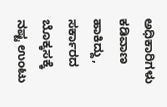ಅಧಿಕಾರಿಗಳು ಕಡಿವಾಣ ಹಾಕಿದ್ದು, ಸರ್ಕಾರದ ಬೊಕ್ಕಸಕ್ಕೆ ನಷ್ಟ ಉಂಟು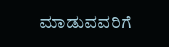ಮಾಡುವವರಿಗೆ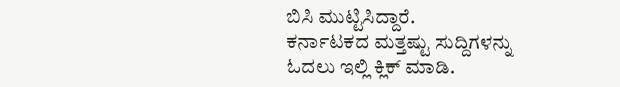ಬಿಸಿ ಮುಟ್ಟಿಸಿದ್ದಾರೆ.
ಕರ್ನಾಟಕದ ಮತ್ತಷ್ಟು ಸುದ್ದಿಗಳನ್ನು ಓದಲು ಇಲ್ಲಿ ಕ್ಲಿಕ್ ಮಾಡಿ.